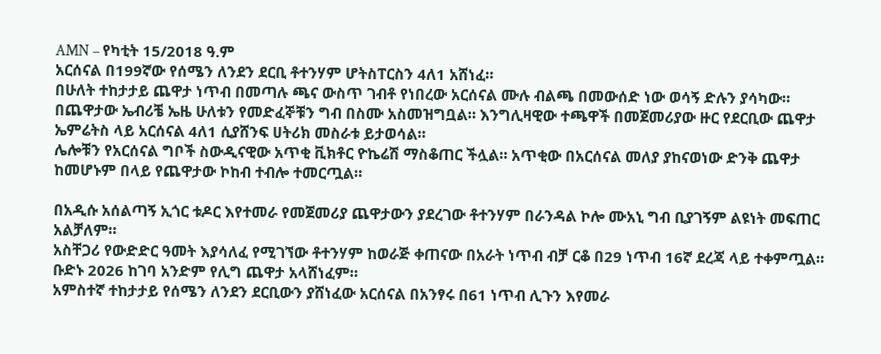AMN – የካቲት 15/2018 ዓ.ም
አርሰናል በ199ኛው የሰሜን ለንደን ደርቢ ቶተንሃም ሆትስፐርስን 4ለ1 አሸነፈ።
በሁለት ተከታታይ ጨዋታ ነጥብ በመጣሉ ጫና ውስጥ ገብቶ የነበረው አርሰናል ሙሉ ብልጫ በመውሰድ ነው ወሳኝ ድሉን ያሳካው።
በጨዋታው ኤብሪቼ ኤዜ ሁለቱን የመድፈኞቹን ግብ በስሙ አስመዝግቧል። እንግሊዛዊው ተጫዋች በመጀመሪያው ዙር የደርቢው ጨዋታ ኤምሬትስ ላይ አርሰናል 4ለ1 ሲያሸንፍ ሀትሪክ መስራቱ ይታወሳል።
ሌሎቹን የአርሰናል ግቦች ስውዲናዊው አጥቂ ቪክቶር ዮኬሬሽ ማስቆጠር ችሏል። አጥቂው በአርሰናል መለያ ያከናወነው ድንቅ ጨዋታ ከመሆኑም በላይ የጨዋታው ኮከብ ተብሎ ተመርጧል።

በአዲሱ አሰልጣኝ ኢጎር ቱዶር እየተመራ የመጀመሪያ ጨዋታውን ያደረገው ቶተንሃም በራንዳል ኮሎ ሙአኒ ግብ ቢያገኝም ልዩነት መፍጠር አልቻለም።
አስቸጋሪ የውድድር ዓመት እያሳለፈ የሚገኘው ቶተንሃም ከወራጅ ቀጠናው በአራት ነጥብ ብቻ ርቆ በ29 ነጥብ 16ኛ ደረጃ ላይ ተቀምጧል። ቡድኑ 2026 ከገባ አንድም የሊግ ጨዋታ አላሸነፈም።
አምስተኛ ተከታታይ የሰሜን ለንደን ደርቢውን ያሸነፈው አርሰናል በአንፃሩ በ61 ነጥብ ሊጉን እየመራ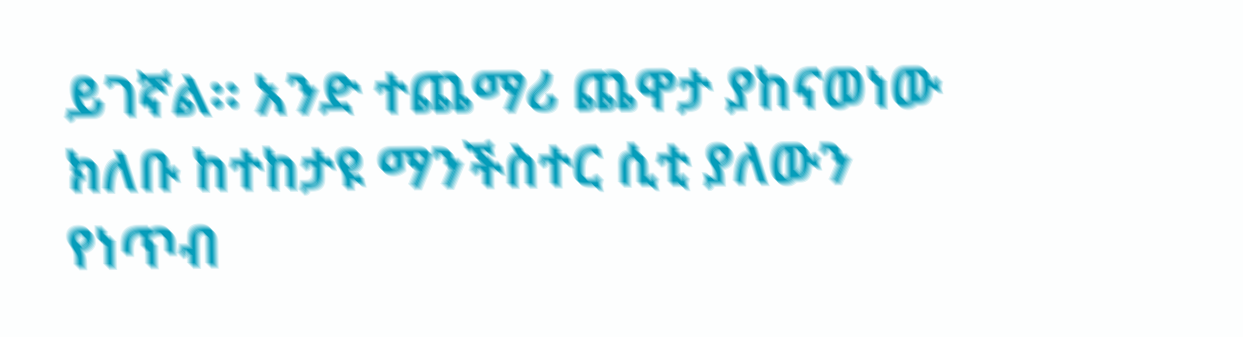ይገኛል። አንድ ተጨማሪ ጨዋታ ያከናወነው ክለቡ ከተከታዩ ማንችስተር ሲቲ ያለውን የነጥብ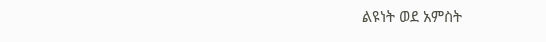ልዩነት ወደ አምስት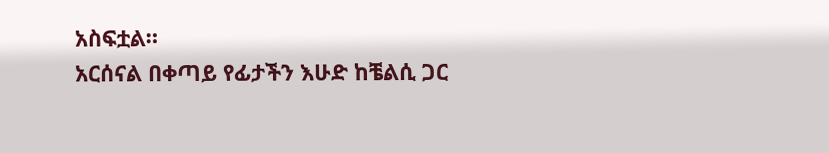አስፍቷል።
አርሰናል በቀጣይ የፊታችን እሁድ ከቼልሲ ጋር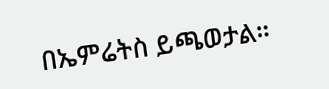በኤምሬትስ ይጫወታል።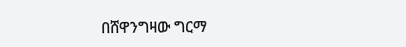በሸዋንግዛው ግርማ